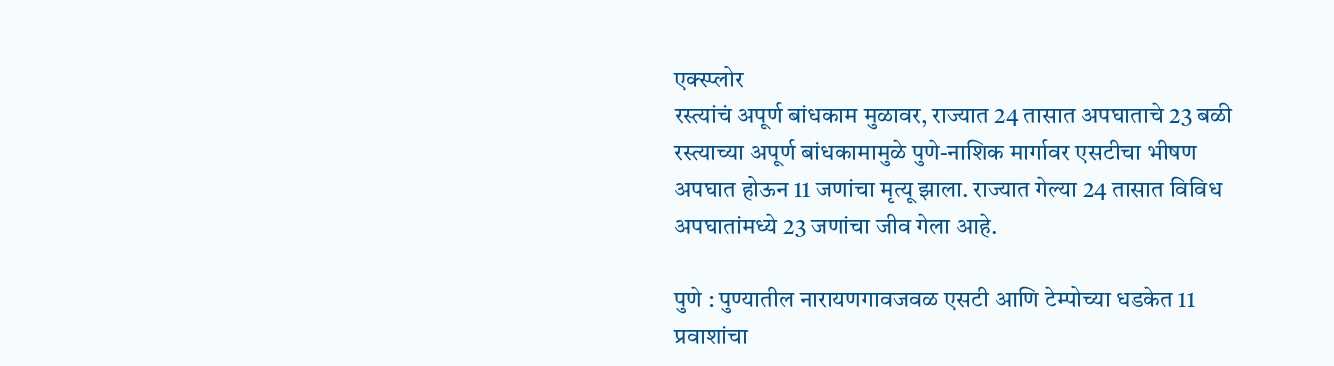एक्स्प्लोर
रस्त्यांचं अपूर्ण बांधकाम मुळावर, राज्यात 24 तासात अपघाताचे 23 बळी
रस्त्याच्या अपूर्ण बांधकामामुळे पुणे-नाशिक मार्गावर एसटीचा भीषण अपघात होऊन 11 जणांचा मृत्यू झाला. राज्यात गेल्या 24 तासात विविध अपघातांमध्ये 23 जणांचा जीव गेला आहे.

पुणे : पुण्यातील नारायणगावजवळ एसटी आणि टेम्पोच्या धडकेत 11 प्रवाशांचा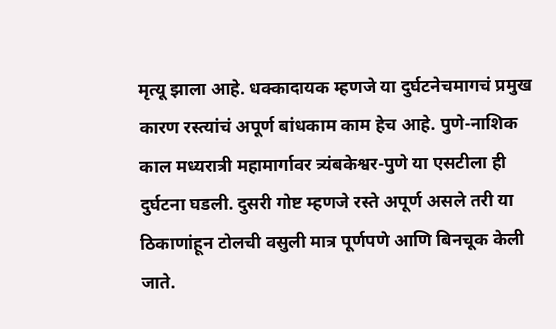मृत्यू झाला आहे. धक्कादायक म्हणजे या दुर्घटनेचमागचं प्रमुख कारण रस्त्यांचं अपूर्ण बांधकाम काम हेच आहे. पुणे-नाशिक काल मध्यरात्री महामार्गावर त्र्यंबकेश्वर-पुणे या एसटीला ही दुर्घटना घडली. दुसरी गोष्ट म्हणजे रस्ते अपूर्ण असले तरी या ठिकाणांहून टोलची वसुली मात्र पूर्णपणे आणि बिनचूक केली जाते.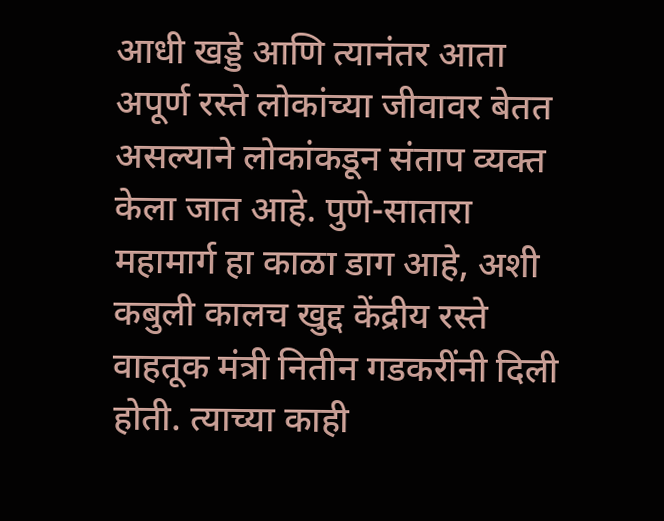आधी खड्डे आणि त्यानंतर आता अपूर्ण रस्ते लोकांच्या जीवावर बेतत असल्याने लोकांकडून संताप व्यक्त केला जात आहे. पुणे-सातारा महामार्ग हा काळा डाग आहे, अशी कबुली कालच खुद्द केंद्रीय रस्ते वाहतूक मंत्री नितीन गडकरींनी दिली होती. त्याच्या काही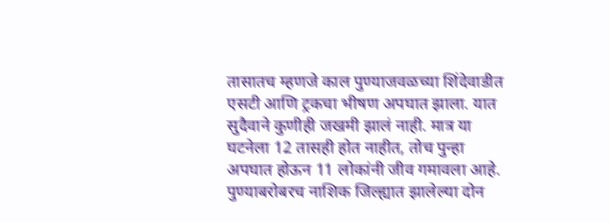तासातच म्हणजे काल पुण्याजवळच्या शिंदेवाडीत एसटी आणि ट्रकचा भीषण अपघात झाला. यात सुदैवाने कुणीही जखमी झालं नाही. मात्र या घटनेला 12 तासही होत नाहीत, तोच पुन्हा अपघात होऊन 11 लोकांनी जीव गमावला आहे. पुण्याबरोबरच नाशिक जिल्ह्यात झालेल्या दोन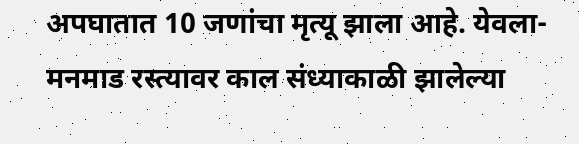अपघातात 10 जणांचा मृत्यू झाला आहे. येवला- मनमाड रस्त्यावर काल संध्याकाळी झालेल्या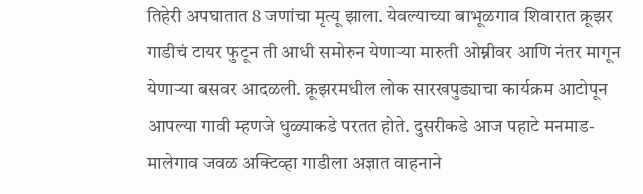तिहेरी अपघातात 8 जणांचा मृत्यू झाला. येवल्याच्या बाभूळगाव शिवारात क्रूझर गाडीचं टायर फुटून ती आधी समोरुन येणाऱ्या मारुती ओम्नीवर आणि नंतर मागून येणाऱ्या बसवर आदळली. क्रूझरमधील लोक सारखपुड्याचा कार्यक्रम आटोपून आपल्या गावी म्हणजे धुळ्याकडे परतत होते. दुसरीकडे आज पहाटे मनमाड-मालेगाव जवळ अक्टिव्हा गाडीला अज्ञात वाहनाने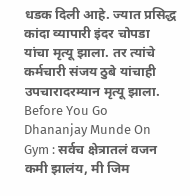धडक दिली आहे. ज्यात प्रसिद्ध कांदा व्यापारी इंदर चोपडा यांचा मृत्यू झाला. तर त्यांचे कर्मचारी संजय ठुबे यांचाही उपचारादरम्यान मृत्यू झाला.
Before You Go
Dhananjay Munde On Gym : सर्वच क्षेत्रातलं वजन कमी झालंय, मी जिम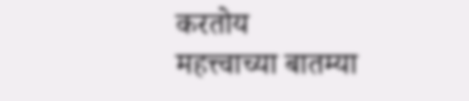करतोय
महत्त्वाच्या बातम्या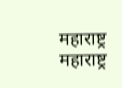महाराष्ट्र
महाराष्ट्र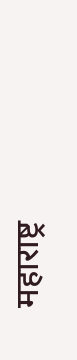महाराष्ट्र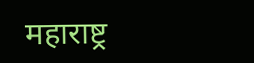महाराष्ट्र